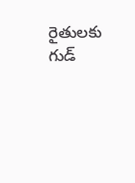రైతులకు గుడ్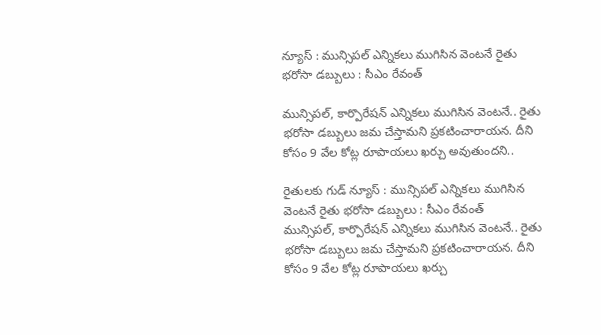న్యూస్ : మున్సిపల్ ఎన్నికలు ముగిసిన వెంటనే రైతు భరోసా డబ్బులు : సీఎం రేవంత్

మున్సిపల్, కార్పొరేషన్ ఎన్నికలు ముగిసిన వెంటనే.. రైతు భరోసా డబ్బులు జమ చేస్తామని ప్రకటించారాయన. దీని కోసం 9 వేల కోట్ల రూపాయలు ఖర్చు అవుతుందని..

రైతులకు గుడ్ న్యూస్ : మున్సిపల్ ఎన్నికలు ముగిసిన వెంటనే రైతు భరోసా డబ్బులు : సీఎం రేవంత్
మున్సిపల్, కార్పొరేషన్ ఎన్నికలు ముగిసిన వెంటనే.. రైతు భరోసా డబ్బులు జమ చేస్తామని ప్రకటించారాయన. దీని కోసం 9 వేల కోట్ల రూపాయలు ఖర్చు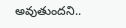అవుతుందని..